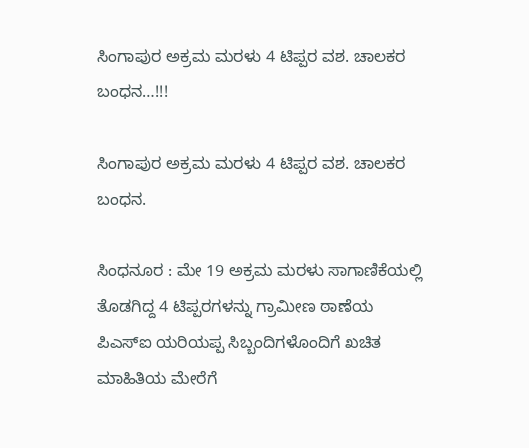ಸಿಂಗಾಪುರ ಅಕ್ರಮ ಮರಳು 4 ಟಿಪ್ಪರ ವಶ. ಚಾಲಕರ ಬಂಧನ…!!!

ಸಿಂಗಾಪುರ ಅಕ್ರಮ ಮರಳು 4 ಟಿಪ್ಪರ ವಶ. ಚಾಲಕರ ಬಂಧನ.

ಸಿಂಧನೂರ : ಮೇ 19 ಅಕ್ರಮ ಮರಳು ಸಾಗಾಣಿಕೆಯಲ್ಲಿ ತೊಡಗಿದ್ದ 4 ಟಿಪ್ಪರಗಳನ್ನು ಗ್ರಾಮೀಣ ಠಾಣೆಯ ಪಿಎಸ್ಐ ಯರಿಯಪ್ಪ ಸಿಬ್ಬಂದಿಗಳೊಂದಿಗೆ ಖಚಿತ ಮಾಹಿತಿಯ ಮೇರೆಗೆ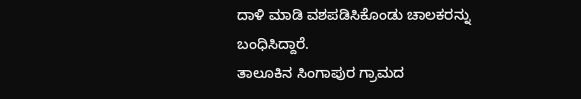ದಾಳಿ ಮಾಡಿ ವಶಪಡಿಸಿಕೊಂಡು ಚಾಲಕರನ್ನು ಬಂಧಿಸಿದ್ದಾರೆ.
ತಾಲೂಕಿನ ಸಿಂಗಾಪುರ ಗ್ರಾಮದ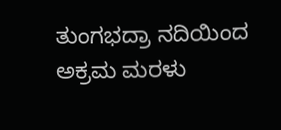ತುಂಗಭದ್ರಾ ನದಿಯಿಂದ ಅಕ್ರಮ ಮರಳು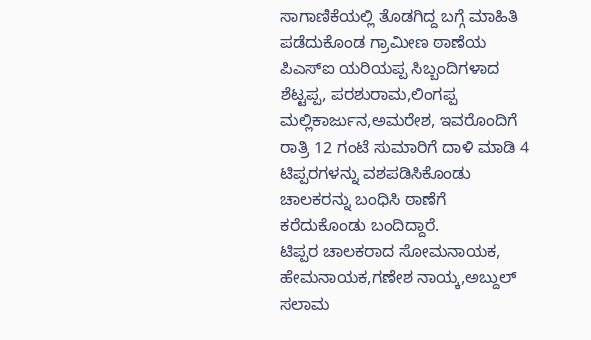ಸಾಗಾಣಿಕೆಯಲ್ಲಿ ತೊಡಗಿದ್ದ ಬಗ್ಗೆ ಮಾಹಿತಿ ಪಡೆದುಕೊಂಡ ಗ್ರಾಮೀಣ ಠಾಣೆಯ ಪಿಎಸ್ಐ ಯರಿಯಪ್ಪ ಸಿಬ್ಬಂದಿಗಳಾದ ಶೆಟ್ಟಪ್ಪ, ಪರಶುರಾಮ,ಲಿಂಗಪ್ಪ ಮಲ್ಲಿಕಾರ್ಜುನ,ಅಮರೇಶ, ಇವರೊಂದಿಗೆ ರಾತ್ರಿ 12 ಗಂಟೆ ಸುಮಾರಿಗೆ ದಾಳಿ ಮಾಡಿ 4 ಟಿಪ್ಪರಗಳನ್ನು ವಶಪಡಿಸಿಕೊಂಡು ಚಾಲಕರನ್ನು ಬಂಧಿಸಿ ಠಾಣೆಗೆ ಕರೆದುಕೊಂಡು ಬಂದಿದ್ದಾರೆ.
ಟಿಪ್ಪರ ಚಾಲಕರಾದ ಸೋಮನಾಯಕ, ಹೇಮನಾಯಕ,ಗಣೇಶ ನಾಯ್ಕ,ಅಬ್ದುಲ್ ಸಲಾಮ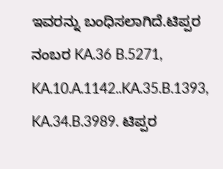ಇವರನ್ನು ಬಂಧಿಸಲಾಗಿದೆ.ಟಿಪ್ಪರ ನಂಬರ KA.36 B.5271, KA.10.A.1142..KA.35.B.1393, KA.34.B.3989. ಟಿಪ್ಪರ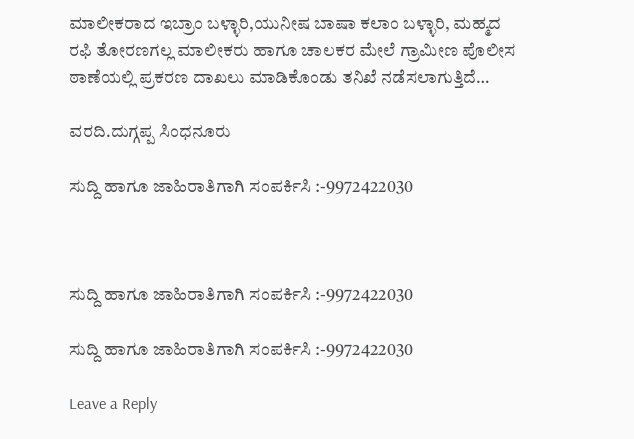ಮಾಲೀಕರಾದ ಇಬ್ರಾಂ ಬಳ್ಳಾರಿ,ಯುನೀಷ ಬಾಷಾ ಕಲಾಂ ಬಳ್ಳಾರಿ, ಮಹ್ಮದ ರಫಿ ತೋರಣಗಲ್ಲ ಮಾಲೀಕರು ಹಾಗೂ ಚಾಲಕರ ಮೇಲೆ ಗ್ರಾಮೀಣ ಪೊಲೀಸ ಠಾಣೆಯಲ್ಲಿ ಪ್ರಕರಣ ದಾಖಲು ಮಾಡಿಕೊಂಡು ತನಿಖೆ ನಡೆಸಲಾಗುತ್ತಿದೆ…

ವರದಿ.ದುಗ್ಗಪ್ಪ ಸಿಂಧನೂರು

ಸುದ್ದಿ ಹಾಗೂ ಜಾಹಿರಾತಿಗಾಗಿ ಸಂಪರ್ಕಿಸಿ :-9972422030



ಸುದ್ದಿ ಹಾಗೂ ಜಾಹಿರಾತಿಗಾಗಿ ಸಂಪರ್ಕಿಸಿ :-9972422030

ಸುದ್ದಿ ಹಾಗೂ ಜಾಹಿರಾತಿಗಾಗಿ ಸಂಪರ್ಕಿಸಿ :-9972422030

Leave a Reply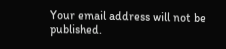Your email address will not be published.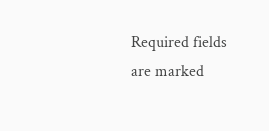Required fields are marked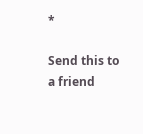*

Send this to a friend